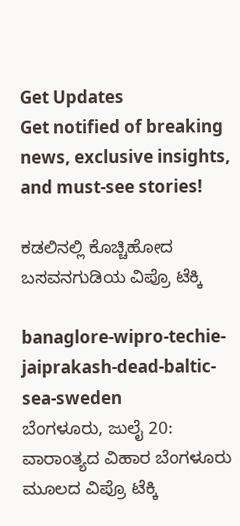Get Updates
Get notified of breaking news, exclusive insights, and must-see stories!

ಕಡಲಿನಲ್ಲಿ ಕೊಚ್ಚಿಹೋದ ಬಸವನಗುಡಿಯ ವಿಪ್ರೊ ಟೆಕ್ಕಿ

banaglore-wipro-techie-jaiprakash-dead-baltic-sea-sweden
ಬೆಂಗಳೂರು, ಜುಲೈ 20: ವಾರಾಂತ್ಯದ ವಿಹಾರ ಬೆಂಗಳೂರು ಮೂಲದ ವಿಪ್ರೊ ಟೆಕ್ಕಿ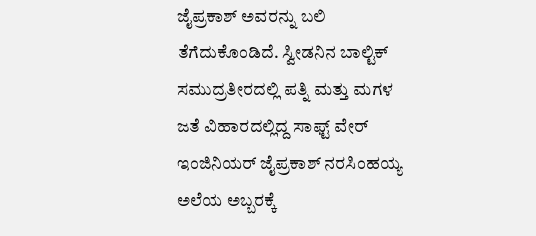ಜೈಪ್ರಕಾಶ್ ಅವರನ್ನು ಬಲಿ ತೆಗೆದುಕೊಂಡಿದೆ. ಸ್ವೀಡನಿನ ಬಾಲ್ಟಿಕ್ ಸಮುದ್ರತೀರದಲ್ಲಿ ಪತ್ನಿ ಮತ್ತು ಮಗಳ ಜತೆ ವಿಹಾರದಲ್ಲಿದ್ದ ಸಾಫ್ಟ್‌ ವೇರ್ ಇಂಜಿನಿಯರ್ ಜೈಪ್ರಕಾಶ್ ನರಸಿಂಹಯ್ಯ ಅಲೆಯ ಅಬ್ಬರಕ್ಕೆ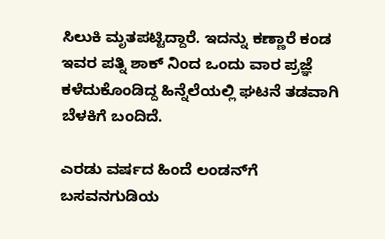ಸಿಲುಕಿ ಮೃತಪಟ್ಟಿದ್ದಾರೆ. ಇದನ್ನು ಕಣ್ಣಾರೆ ಕಂಡ ಇವರ ಪತ್ನಿ ಶಾಕ್‌ ನಿಂದ ಒಂದು ವಾರ ಪ್ರಜ್ಞೆ ಕಳೆದುಕೊಂಡಿದ್ದ ಹಿನ್ನೆಲೆಯಲ್ಲಿ ಘಟನೆ ತಡವಾಗಿ ಬೆಳಕಿಗೆ ಬಂದಿದೆ.

ಎರಡು ವರ್ಷದ ಹಿಂದೆ ಲಂಡನ್‌ಗೆ
ಬಸವನಗುಡಿಯ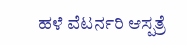ಹಳೆ ವೆಟರ್ನರಿ ಆಸ್ಪತ್ರೆ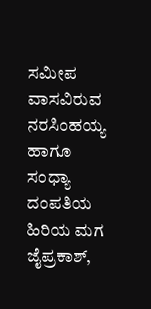ಸಮೀಪ ವಾಸವಿರುವ ನರಸಿಂಹಯ್ಯ ಹಾಗೂ ಸಂಧ್ಯಾ ದಂಪತಿಯ ಹಿರಿಯ ಮಗ ಜೈಪ್ರಕಾಶ್,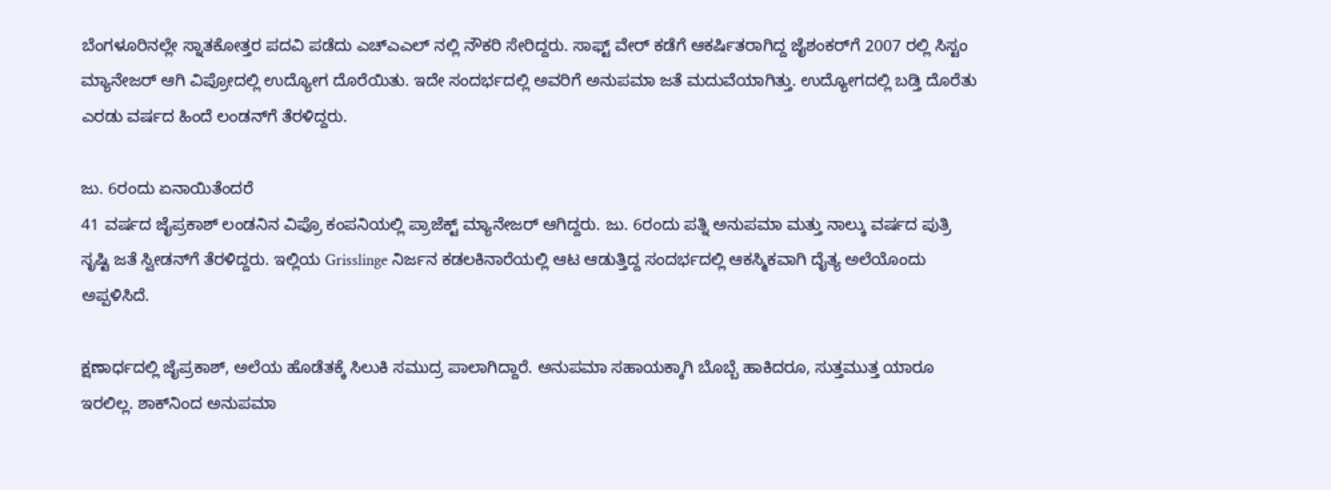ಬೆಂಗಳೂರಿನಲ್ಲೇ ಸ್ನಾತಕೋತ್ತರ ಪದವಿ ಪಡೆದು ಎಚ್‌ಎಎಲ್‌ ನಲ್ಲಿ ನೌಕರಿ ಸೇರಿದ್ದರು. ಸಾಫ್ಟ್ ವೇರ್ ಕಡೆಗೆ ಆಕರ್ಷಿತರಾಗಿದ್ದ ಜೈಶಂಕರ್‌ಗೆ 2007 ರಲ್ಲಿ ಸಿಸ್ಟಂ ಮ್ಯಾನೇಜರ್ ಆಗಿ ವಿಪ್ರೋದಲ್ಲಿ ಉದ್ಯೋಗ ದೊರೆಯಿತು. ಇದೇ ಸಂದರ್ಭದಲ್ಲಿ ಅವರಿಗೆ ಅನುಪಮಾ ಜತೆ ಮದುವೆಯಾಗಿತ್ತು. ಉದ್ಯೋಗದಲ್ಲಿ ಬಡ್ತಿ ದೊರೆತು ಎರಡು ವರ್ಷದ ಹಿಂದೆ ಲಂಡನ್‌ಗೆ ತೆರಳಿದ್ದರು.

ಜು. 6ರಂದು ಏನಾಯಿತೆಂದರೆ
41 ವರ್ಷದ ಜೈಪ್ರಕಾಶ್ ಲಂಡನಿನ ವಿಪ್ರೊ ಕಂಪನಿಯಲ್ಲಿ ಪ್ರಾಜೆಕ್ಟ್ ಮ್ಯಾನೇಜರ್ ಆಗಿದ್ದರು. ಜು. 6ರಂದು ಪತ್ನಿ ಅನುಪಮಾ ಮತ್ತು ನಾಲ್ಕು ವರ್ಷದ ಪುತ್ರಿ ಸೃಷ್ಟಿ ಜತೆ ಸ್ವೀಡನ್‌ಗೆ ತೆರಳಿದ್ದರು. ಇಲ್ಲಿಯ Grisslinge ನಿರ್ಜನ ಕಡಲಕಿನಾರೆಯಲ್ಲಿ ಆಟ ಆಡುತ್ತಿದ್ದ ಸಂದರ್ಭದಲ್ಲಿ ಆಕಸ್ಮಿಕವಾಗಿ ದೈತ್ಯ ಅಲೆಯೊಂದು ಅಪ್ಪಳಿಸಿದೆ.

ಕ್ಷಣಾರ್ಧದಲ್ಲಿ ಜೈಪ್ರಕಾಶ್, ಅಲೆಯ ಹೊಡೆತಕ್ಕೆ ಸಿಲುಕಿ ಸಮುದ್ರ ಪಾಲಾಗಿದ್ದಾರೆ. ಅನುಪಮಾ ಸಹಾಯಕ್ಕಾಗಿ ಬೊಬ್ಬೆ ಹಾಕಿದರೂ, ಸುತ್ತಮುತ್ತ ಯಾರೂ ಇರಲಿಲ್ಲ. ಶಾಕ್‌ನಿಂದ ಅನುಪಮಾ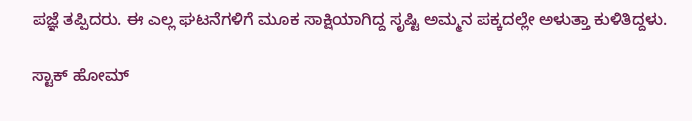ಪಜ್ಞೆ ತಪ್ಪಿದರು. ಈ ಎಲ್ಲ ಘಟನೆಗಳಿಗೆ ಮೂಕ ಸಾಕ್ಷಿಯಾಗಿದ್ದ ಸೃಷ್ಟಿ ಅಮ್ಮನ ಪಕ್ಕದಲ್ಲೇ ಅಳುತ್ತಾ ಕುಳಿತಿದ್ದಳು.

ಸ್ಟಾಕ್ ಹೋಮ್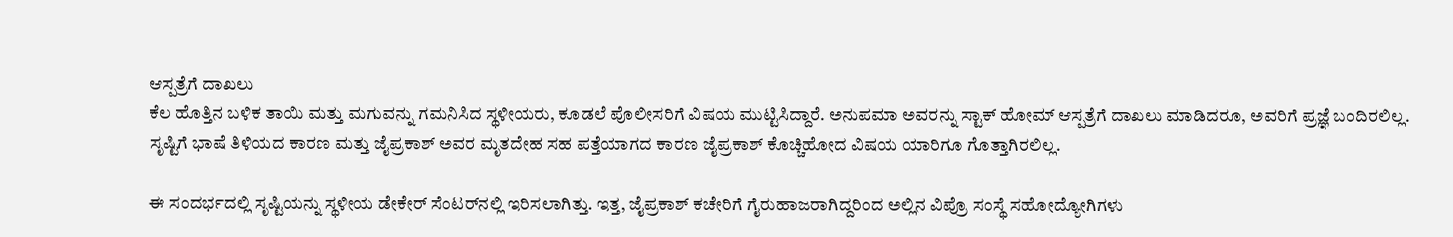ಆಸ್ಪತ್ರೆಗೆ ದಾಖಲು
ಕೆಲ ಹೊತ್ತಿನ ಬಳಿಕ ತಾಯಿ ಮತ್ತು ಮಗುವನ್ನು ಗಮನಿಸಿದ ಸ್ಥಳೀಯರು, ಕೂಡಲೆ ಪೊಲೀಸರಿಗೆ ವಿಷಯ ಮುಟ್ಟಿಸಿದ್ದಾರೆ. ಅನುಪಮಾ ಅವರನ್ನು ಸ್ಟಾಕ್ ಹೋಮ್ ಆಸ್ಪತ್ರೆಗೆ ದಾಖಲು ಮಾಡಿದರೂ, ಅವರಿಗೆ ಪ್ರಜ್ಞೆ ಬಂದಿರಲಿಲ್ಲ. ಸೃಷ್ಟಿಗೆ ಭಾಷೆ ತಿಳಿಯದ ಕಾರಣ ಮತ್ತು ಜೈಪ್ರಕಾಶ್ ಅವರ ಮೃತದೇಹ ಸಹ ಪತ್ತೆಯಾಗದ ಕಾರಣ ಜೈಪ್ರಕಾಶ್ ಕೊಚ್ಚಿಹೋದ ವಿಷಯ ಯಾರಿಗೂ ಗೊತ್ತಾಗಿರಲಿಲ್ಲ.

ಈ ಸಂದರ್ಭದಲ್ಲಿ ಸೃಷ್ಟಿಯನ್ನು ಸ್ಥಳೀಯ ಡೇಕೇರ್ ಸೆಂಟರ್‌ನಲ್ಲಿ ಇರಿಸಲಾಗಿತ್ತು. ಇತ್ತ, ಜೈಪ್ರಕಾಶ್ ಕಚೇರಿಗೆ ಗೈರುಹಾಜರಾಗಿದ್ದರಿಂದ ಅಲ್ಲಿನ ವಿಪ್ರೊ ಸಂಸ್ಥೆ ಸಹೋದ್ಯೋಗಿಗಳು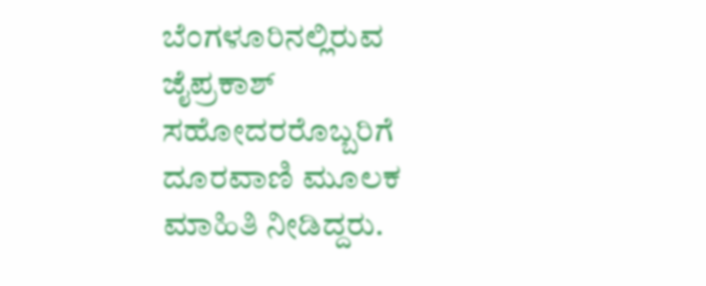ಬೆಂಗಳೂರಿನಲ್ಲಿರುವ ಜೈಪ್ರಕಾಶ್ ಸಹೋದರರೊಬ್ಬರಿಗೆ ದೂರವಾಣಿ ಮೂಲಕ ಮಾಹಿತಿ ನೀಡಿದ್ದರು.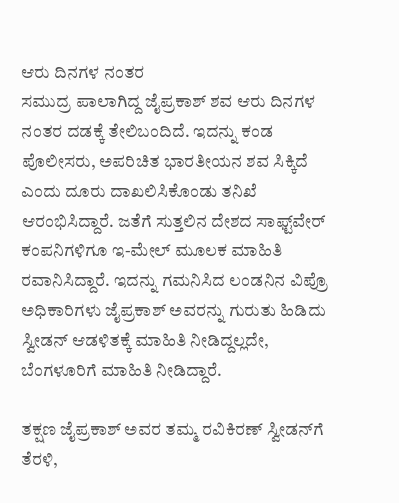ಆರು ದಿನಗಳ ನಂತರ
ಸಮುದ್ರ ಪಾಲಾಗಿದ್ದ ಜೈಪ್ರಕಾಶ್ ಶವ ಆರು ದಿನಗಳ ನಂತರ ದಡಕ್ಕೆ ತೇಲಿಬಂದಿದೆ. ಇದನ್ನು ಕಂಡ ಪೊಲೀಸರು, ಅಪರಿಚಿತ ಭಾರತೀಯನ ಶವ ಸಿಕ್ಕಿದೆ ಎಂದು ದೂರು ದಾಖಲಿಸಿಕೊಂಡು ತನಿಖೆ ಆರಂಭಿಸಿದ್ದಾರೆ. ಜತೆಗೆ ಸುತ್ತಲಿನ ದೇಶದ ಸಾಫ್ಟ್‌ವೇರ್ ಕಂಪನಿಗಳಿಗೂ ಇ-ಮೇಲ್ ಮೂಲಕ ಮಾಹಿತಿ ರವಾನಿಸಿದ್ದಾರೆ. ಇದನ್ನು ಗಮನಿಸಿದ ಲಂಡನಿನ ವಿಪ್ರೊ ಅಧಿಕಾರಿಗಳು ಜೈಪ್ರಕಾಶ್ ಅವರನ್ನು ಗುರುತು ಹಿಡಿದು ಸ್ವೀಡನ್ ಆಡಳಿತಕ್ಕೆ ಮಾಹಿತಿ ನೀಡಿದ್ದಲ್ಲದೇ, ಬೆಂಗಳೂರಿಗೆ ಮಾಹಿತಿ ನೀಡಿದ್ದಾರೆ.

ತಕ್ಷಣ ಜೈಪ್ರಕಾಶ್ ಅವರ ತಮ್ಮ ರವಿಕಿರಣ್ ಸ್ವೀಡನ್‌ಗೆ ತೆರಳಿ,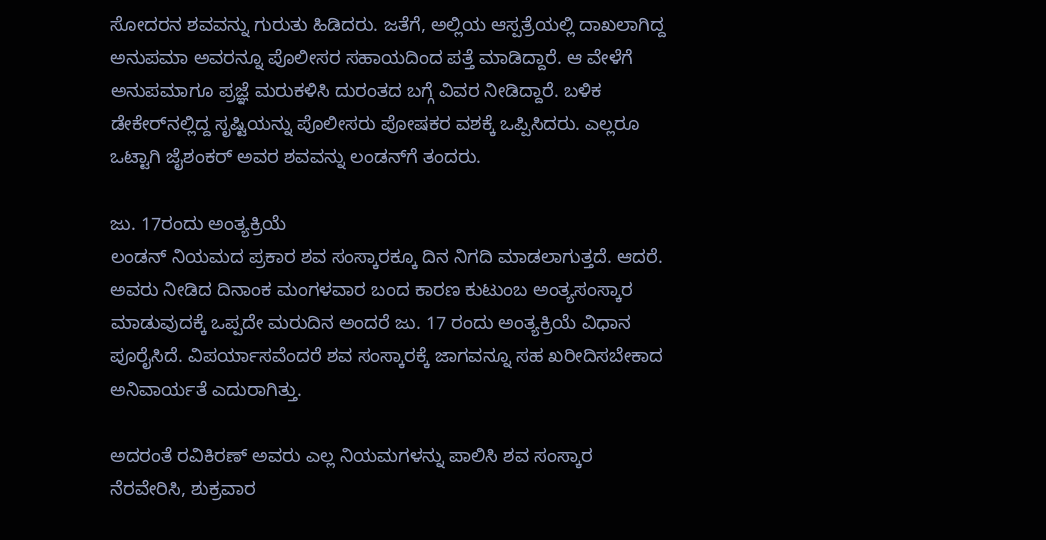ಸೋದರನ ಶವವನ್ನು ಗುರುತು ಹಿಡಿದರು. ಜತೆಗೆ, ಅಲ್ಲಿಯ ಆಸ್ಪತ್ರೆಯಲ್ಲಿ ದಾಖಲಾಗಿದ್ದ ಅನುಪಮಾ ಅವರನ್ನೂ ಪೊಲೀಸರ ಸಹಾಯದಿಂದ ಪತ್ತೆ ಮಾಡಿದ್ದಾರೆ. ಆ ವೇಳೆಗೆ ಅನುಪಮಾಗೂ ಪ್ರಜ್ಞೆ ಮರುಕಳಿಸಿ ದುರಂತದ ಬಗ್ಗೆ ವಿವರ ನೀಡಿದ್ದಾರೆ. ಬಳಿಕ ಡೇಕೇರ್‌ನಲ್ಲಿದ್ದ ಸೃಷ್ಟಿಯನ್ನು ಪೊಲೀಸರು ಪೋಷಕರ ವಶಕ್ಕೆ ಒಪ್ಪಿಸಿದರು. ಎಲ್ಲರೂ ಒಟ್ಟಾಗಿ ಜೈಶಂಕರ್ ಅವರ ಶವವನ್ನು ಲಂಡನ್‌ಗೆ ತಂದರು.

ಜು. 17ರಂದು ಅಂತ್ಯಕ್ರಿಯೆ
ಲಂಡನ್ ನಿಯಮದ ಪ್ರಕಾರ ಶವ ಸಂಸ್ಕಾರಕ್ಕೂ ದಿನ ನಿಗದಿ ಮಾಡಲಾಗುತ್ತದೆ. ಆದರೆ. ಅವರು ನೀಡಿದ ದಿನಾಂಕ ಮಂಗಳವಾರ ಬಂದ ಕಾರಣ ಕುಟುಂಬ ಅಂತ್ಯಸಂಸ್ಕಾರ ಮಾಡುವುದಕ್ಕೆ ಒಪ್ಪದೇ ಮರುದಿನ ಅಂದರೆ ಜು. 17 ರಂದು ಅಂತ್ಯಕ್ರಿಯೆ ವಿಧಾನ ಪೂರೈಸಿದೆ. ವಿಪರ್ಯಾಸವೆಂದರೆ ಶವ ಸಂಸ್ಕಾರಕ್ಕೆ ಜಾಗವನ್ನೂ ಸಹ ಖರೀದಿಸಬೇಕಾದ ಅನಿವಾರ್ಯತೆ ಎದುರಾಗಿತ್ತು.

ಅದರಂತೆ ರವಿಕಿರಣ್ ಅವರು ಎಲ್ಲ ನಿಯಮಗಳನ್ನು ಪಾಲಿಸಿ ಶವ ಸಂಸ್ಕಾರ ನೆರವೇರಿಸಿ, ಶುಕ್ರವಾರ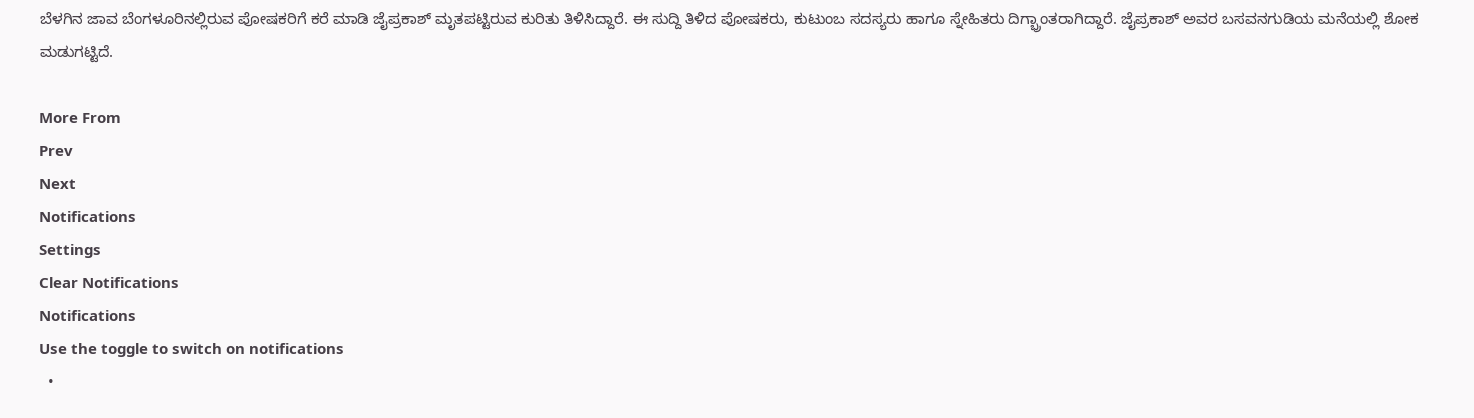ಬೆಳಗಿನ ಜಾವ ಬೆಂಗಳೂರಿನಲ್ಲಿರುವ ಪೋಷಕರಿಗೆ ಕರೆ ಮಾಡಿ ಜೈಪ್ರಕಾಶ್ ಮೃತಪಟ್ಟಿರುವ ಕುರಿತು ತಿಳಿಸಿದ್ದಾರೆ. ಈ ಸುದ್ದಿ ತಿಳಿದ ಪೋಷಕರು, ಕುಟುಂಬ ಸದಸ್ಯರು ಹಾಗೂ ಸ್ನೇಹಿತರು ದಿಗ್ಭ್ರಾಂತರಾಗಿದ್ದಾರೆ. ಜೈಪ್ರಕಾಶ್ ಅವರ ಬಸವನಗುಡಿಯ ಮನೆಯಲ್ಲಿ ಶೋಕ ಮಡುಗಟ್ಟಿದೆ.

More From
Prev
Next
Notifications
Settings
Clear Notifications
Notifications
Use the toggle to switch on notifications
  •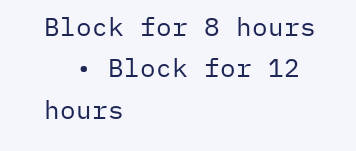Block for 8 hours
  • Block for 12 hours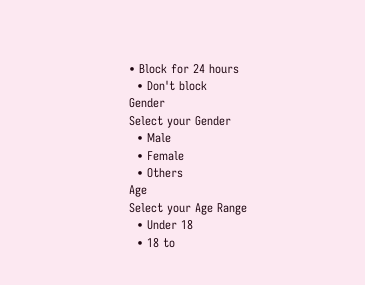• Block for 24 hours
  • Don't block
Gender
Select your Gender
  • Male
  • Female
  • Others
Age
Select your Age Range
  • Under 18
  • 18 to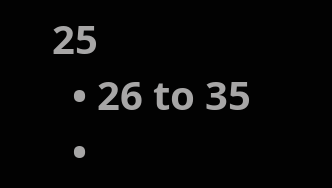25
  • 26 to 35
  •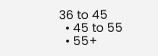36 to 45
  • 45 to 55
  • 55+